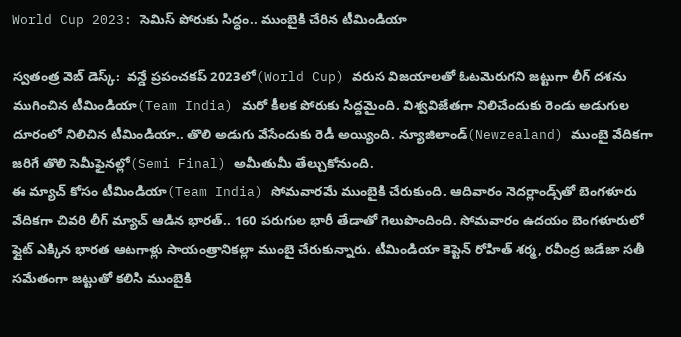World Cup 2023: సెమిస్ పోరుకు సిద్ధం.. ముంబైకి చేరిన టీమిండియా

స్వతంత్ర వెబ్ డెస్క్:  వన్డే ప్రపంచకప్ 2023లో(World Cup) వరుస విజయాలతో ఓటమెరుగని జట్టుగా లీగ్ దశను ముగించిన టీమిండియా(Team India) మరో కీలక పోరుకు సిద్దమైంది. విశ్వవిజేతగా నిలిచేందుకు రెండు అడుగుల దూరంలో నిలిచిన టీమిండియా.. తొలి అడుగు వేసేందుకు రెడీ అయ్యింది. న్యూజిలాండ్(Newzealand) ముంబై వేదికగా జరిగే తొలి సెమీఫైనల్లో(Semi Final) అమీతుమీ తేల్చుకోనుంది.
ఈ మ్యాచ్ కోసం టీమిండియా(Team India) సోమవారమే ముంబైకి చేరుకుంది. ఆదివారం నెదర్లాండ్స్‌తో బెంగళూరు వేదికగా చివరి లీగ్ మ్యాచ్ ఆడిన భారత్.. 160 పరుగుల భారీ తేడాతో గెలుపొందింది. సోమవారం ఉదయం బెంగళూరులో ఫ్లైట్ ఎక్కిన భారత ఆటగాళ్లు సాయంత్రానికల్లా ముంబై చేరుకున్నారు. టీమిండియా కెప్టెన్ రోహిత్ శర్మ, రవీంద్ర జడేజా సతీ సమేతంగా జట్టుతో కలిసి ముంబైకి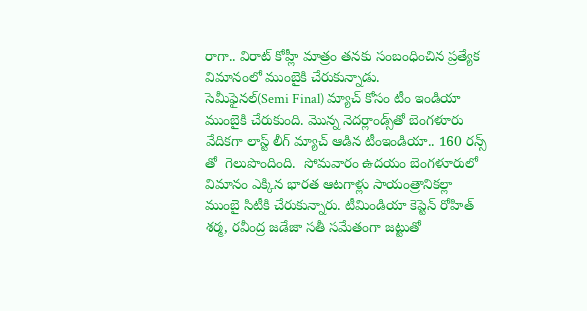రాగా.. విరాట్ కోహ్లీ మాత్రం తనకు సంబంధించిన ప్రత్యేక విమానంలో ముంబైకి చేరుకున్నాడు.
సెమీఫైనల్(Semi Final) మ్యాచ్ కోసం టీం ఇండియా ముంబైకి చేరుకుంది. మొన్న నెదర్లాండ్స్‌తో బెంగళూరు వేదికగా లాస్ట్ లీగ్ మ్యాచ్ ఆడిన టీంఇండియా.. 160 రన్స్ తో  గెలుపొందింది.  సోమవారం ఉదయం బెంగళూరులో విమానం ఎక్కిన భారత ఆటగాళ్లు సాయంత్రానికల్లా ముంబై సిటీకి చేరుకున్నారు. టీమిండియా కెప్టెన్ రోహిత్ శర్మ, రవీంద్ర జడేజా సతీ సమేతంగా జట్టుతో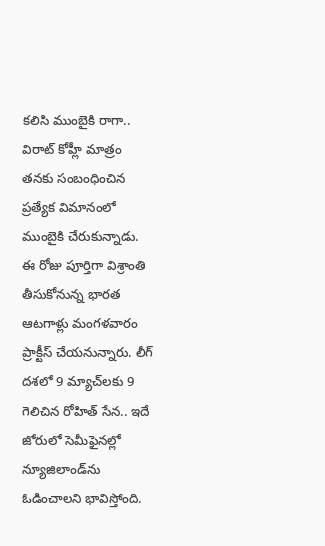కలిసి ముంబైకి రాగా.. విరాట్ కోహ్లీ మాత్రం తనకు సంబంధించిన ప్రత్యేక విమానంలో ముంబైకి చేరుకున్నాడు.
ఈ రోజు పూర్తిగా విశ్రాంతి తీసుకోనున్న భారత ఆటగాళ్లు మంగళవారం ప్రాక్టీస్ చేయనున్నారు. లీగ్ దశలో 9 మ్యాచ్‌లకు 9 గెలిచిన రోహిత్ సేన.. ఇదే జోరులో సెమీఫైనల్లో న్యూజిలాండ్‌ను ఓడించాలని భావిస్తోంది.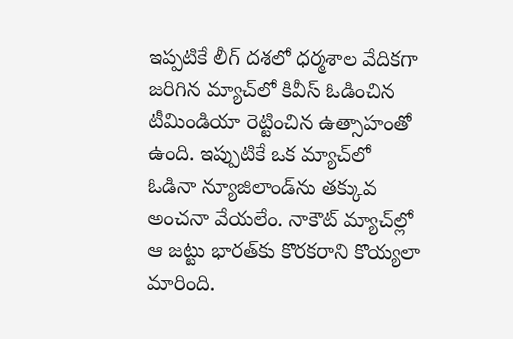ఇప్పటికే లీగ్ దశలో ధర్మశాల వేదికగా జరిగిన మ్యాచ్‌లో కివీస్ ఓడించిన టీమిండియా రెట్టించిన ఉత్సాహంతో ఉంది. ఇప్పుటికే ఒక మ్యాచ్‌లో ఓడినా న్యూజిలాండ్‌ను తక్కువ అంచనా వేయలేం. నాకౌట్ మ్యాచ్‌ల్లో ఆ జట్టు భారత్‌కు కొరకరాని కొయ్యలా మారింది.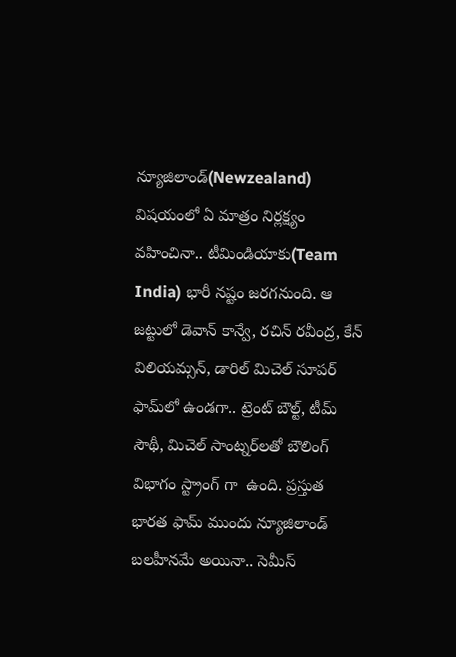న్యూజిలాండ్(Newzealand) విషయంలో ఏ మాత్రం నిర్లక్ష్యం వహించినా.. టీమిండియాకు(Team India) భారీ నష్టం జరగనుంది. ఆ జట్టులో డెవాన్ కాన్వే, రచిన్ రవీంద్ర, కేన్ విలియమ్సన్, డారిల్ మిచెల్ సూపర్ ఫామ్‌లో ఉండగా.. ట్రెంట్ బౌల్ట్, టీమ్ సౌథీ, మిచెల్ సాంట్నర్‌లతో బౌలింగ్ విభాగం స్ట్రాంగ్ గా  ఉంది. ప్రస్తుత భారత ఫామ్ ముందు న్యూజిలాండ్‌ బలహీనమే అయినా.. సెమీస్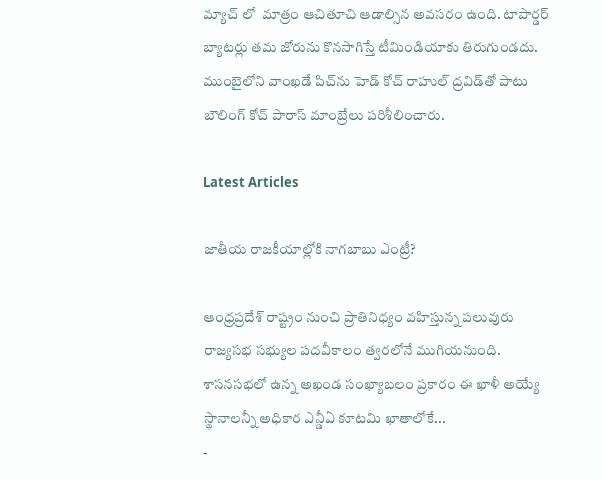మ్యాచ్ లో  మాత్రం ఆచితూచి ఆడాల్సిన అవసరం ఉంది. టాపార్డర్ బ్యాటర్లు తమ జోరును కొనసాగిస్తే టీమిండియాకు తిరుగుండదు. ముంబై‌లోని వాంఖడే పిచ్‌ను హెడ్ కోచ్ రాహుల్ ద్రవిడ్‌తో పాటు బౌలింగ్ కోచ్ పారాస్ మాంబ్రే‌లు పరిశీలించారు.

Latest Articles

జాతీయ రాజకీయాల్లోకి నాగబాబు ఎంట్రీ?

ఆంధ్రప్రదేశ్ రాష్ట్రం నుంచి ప్రాతినిధ్యం వహిస్తున్న పలువురు రాజ్యసభ సభ్యుల పదవీకాలం త్వరలోనే ముగియనుంది. శాసనసభలో ఉన్న అఖండ సంఖ్యాబలం ప్రకారం ఈ ఖాళీ అయ్యే స్థానాలన్నీ అధికార ఎన్డీఏ కూటమి ఖాతాలోకే...
-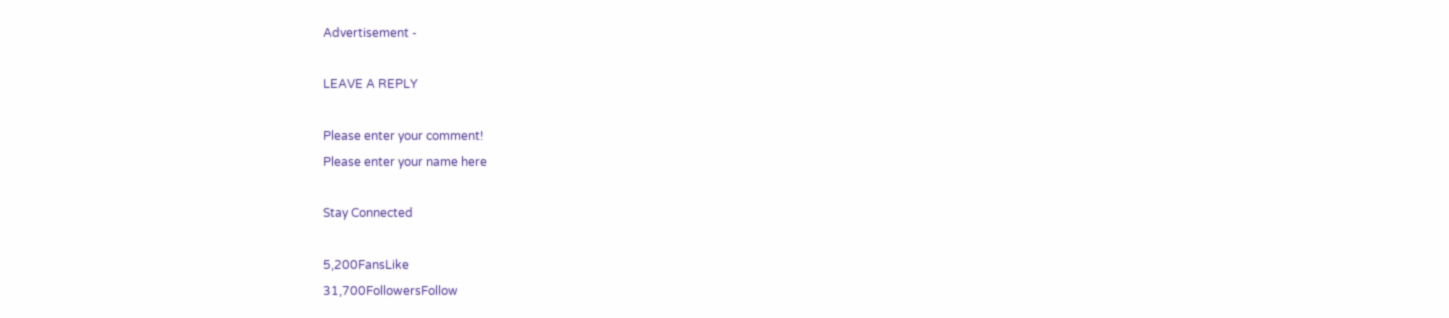Advertisement -

LEAVE A REPLY

Please enter your comment!
Please enter your name here

Stay Connected

5,200FansLike
31,700FollowersFollow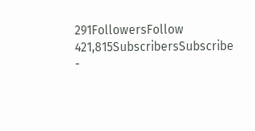291FollowersFollow
421,815SubscribersSubscribe
-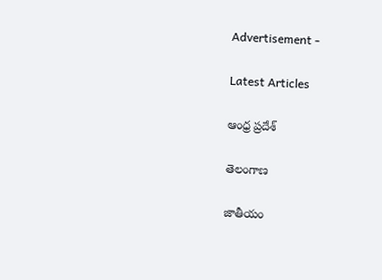Advertisement -

Latest Articles

ఆంధ్ర ప్రదేశ్

తెలంగాణ

జాతీయం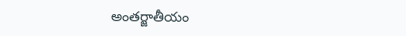అంతర్జాతీయం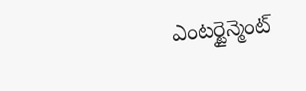ఎంటర్టైన్మెంట్